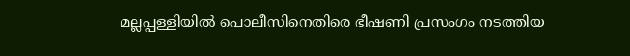മല്ലപ്പള്ളിയിൽ പൊലീസിനെതിരെ ഭീഷണി പ്രസംഗം നടത്തിയ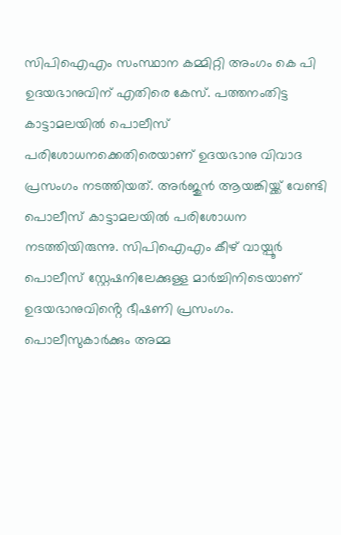സിപിഐഎം സംസ്ഥാന കമ്മിറ്റി അംഗം കെ പി ഉദയഭാനുവിന് എതിരെ കേസ്. പത്തനംതിട്ട കാട്ടാമലയിൽ പൊലീസ് പരിശോധനക്കെതിരെയാണ് ഉദയഭാനു വിവാദ പ്രസംഗം നടത്തിയത്. അർജുൻ ആയങ്കിയ്ക്ക് വേണ്ടി പൊലീസ് കാട്ടാമലയിൽ പരിശോധന നടത്തിയിരുന്നു. സിപിഐഎം കീഴ് വായ്പൂർ പൊലീസ് സ്റ്റേഷനിലേക്കുള്ള മാർച്ചിനിടെയാണ് ഉദയഭാനുവിൻ്റെ ഭീഷണി പ്രസംഗം. പൊലീസുകാർക്കും അമ്മ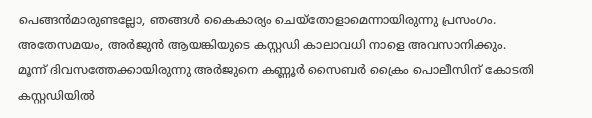പെങ്ങൻമാരുണ്ടല്ലോ, ഞങ്ങൾ കൈകാര്യം ചെയ്തോളാമെന്നായിരുന്നു പ്രസംഗം.
അതേസമയം, അർജുൻ ആയങ്കിയുടെ കസ്റ്റഡി കാലാവധി നാളെ അവസാനിക്കും. മൂന്ന് ദിവസത്തേക്കായിരുന്നു അർജുനെ കണ്ണൂർ സൈബർ ക്രൈം പൊലീസിന് കോടതി കസ്റ്റഡിയിൽ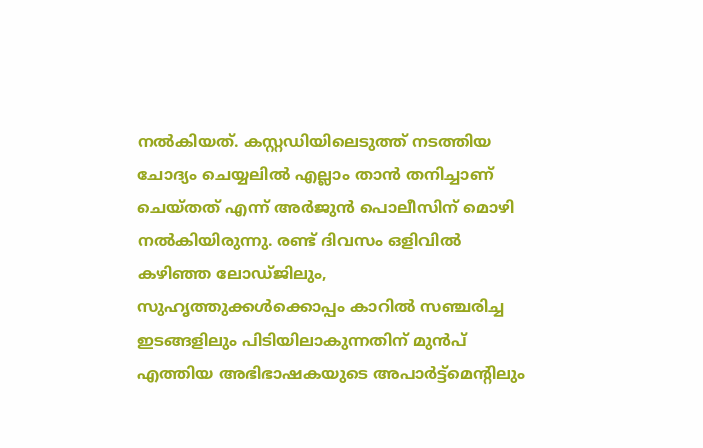നൽകിയത്. കസ്റ്റഡിയിലെടുത്ത് നടത്തിയ ചോദ്യം ചെയ്യലിൽ എല്ലാം താൻ തനിച്ചാണ് ചെയ്തത് എന്ന് അർജുൻ പൊലീസിന് മൊഴി നൽകിയിരുന്നു. രണ്ട് ദിവസം ഒളിവിൽ കഴിഞ്ഞ ലോഡ്ജിലും, സുഹൃത്തുക്കൾക്കൊപ്പം കാറിൽ സഞ്ചരിച്ച ഇടങ്ങളിലും പിടിയിലാകുന്നതിന് മുൻപ് എത്തിയ അഭിഭാഷകയുടെ അപാർട്ട്മെന്റിലും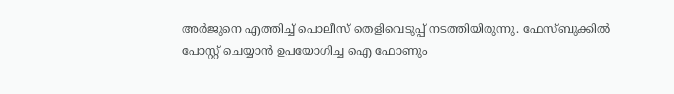അർജുനെ എത്തിച്ച് പൊലീസ് തെളിവെടുപ്പ് നടത്തിയിരുന്നു. ഫേസ്ബുക്കിൽ പോസ്റ്റ് ചെയ്യാൻ ഉപയോഗിച്ച ഐ ഫോണും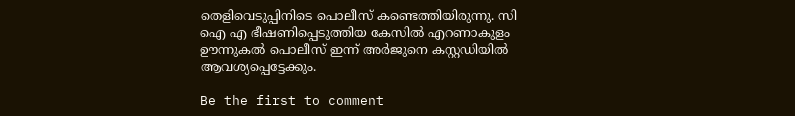തെളിവെടുപ്പിനിടെ പൊലീസ് കണ്ടെത്തിയിരുന്നു. സി ഐ എ ഭീഷണിപ്പെടുത്തിയ കേസിൽ എറണാകുളം ഊന്നുകൽ പൊലീസ് ഇന്ന് അർജുനെ കസ്റ്റഡിയിൽ ആവശ്യപ്പെട്ടേക്കും.

Be the first to comment